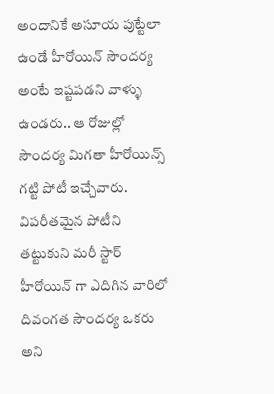అందానికే అసూయ పుట్టేలా ఉండే హీరోయిన్ సౌందర్య అంటే ఇష్టపడని వాళ్ళు ఉండరు.. ఆ రోజుల్లో సౌందర్య మిగతా హీరోయిన్స్ గట్టి పోటీ ఇచ్చేవారు. విపరీతమైన పోటీని తట్టుకుని మరీ స్టార్ హీరోయిన్ గా ఎదిగిన వారిలో దివంగత సౌందర్య ఒకరు అని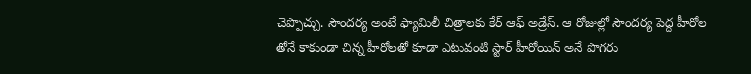చెప్పొచ్చు. సౌందర్య అంటే ఫ్యామిలీ చిత్రాలకు కేర్ ఆఫ్ అడ్రేస్. ఆ రోజుల్లో సౌందర్య పెద్ద హీరోల తోనే కాకుండా చిన్న హీరోలతో కూడా ఎటువంటి స్టార్ హీరోయిన్ అనే పొగరు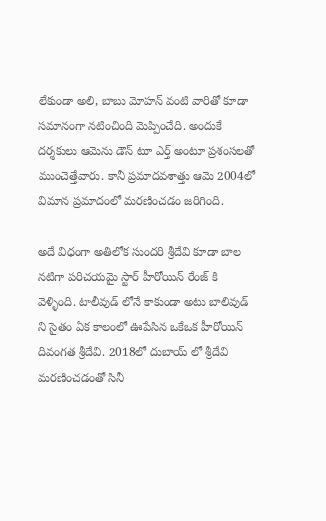లేకుండా అలి, బాబు మోహన్ వంటి వారితో కూడా సమానంగా నటించింది మెప్పించేది. అందుకే దర్శకులు ఆమెను డౌన్ టూ ఎర్త్ అంటూ ప్రశంసలతో ముంచెత్తేవారు. కానీ ప్రమాదవశాత్తు ఆమె 2004లో విమాన ప్రమాదంలో మరణించడం జరిగింది.

అదే విధంగా అతిలోక సుందరి శ్రీదేవి కూడా బాల నటిగా పరిచయమై స్టార్ హీరోయిన్ రేంజ్ కి వెళ్ళింది. టాలీవుడ్ లోనే కాకుండా అటు బాలివుడ్ ని సైతం ఏక కాలంలో ఊపేసిన ఒకేఒక హీరోయిన్ దివంగత శ్రీదేవి. 2018లో దుబాయ్ లో శ్రీదేవి మరణించడంతో సినీ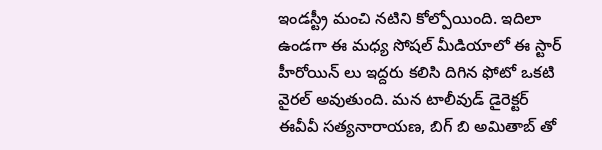ఇండస్ట్రీ మంచి నటిని కోల్పోయింది. ఇదిలా ఉండగా ఈ మధ్య సోషల్ మీడియాలో ఈ స్టార్ హీరోయిన్ లు ఇద్దరు కలిసి దిగిన ఫోటో ఒకటి వైరల్ అవుతుంది. మన టాలీవుడ్ డైరెక్టర్ ఈవీవీ సత్యనారాయణ, బిగ్ బి అమితాబ్ తో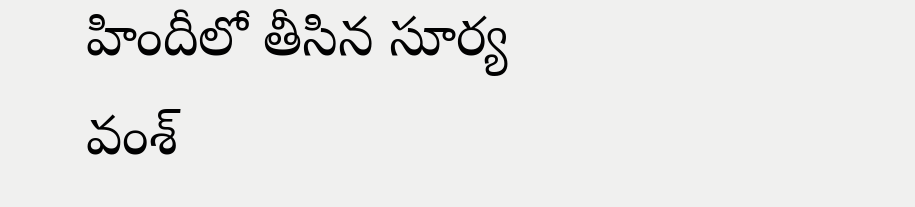హిందీలో తీసిన సూర్య వంశ్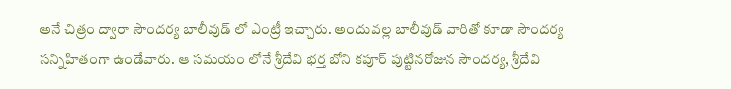అనే చిత్రం ద్వారా సౌందర్య బాలీవుడ్ లో ఎంట్రీ ఇచ్చారు. అందువల్ల బాలీవుడ్ వారితో కూడా సౌందర్య సన్నిహితంగా ఉండేవారు. ఆ సమయం లోనే శ్రీదేవి భర్త బోని కపూర్ పుట్టినరోజున సౌందర్య, శ్రీదేవి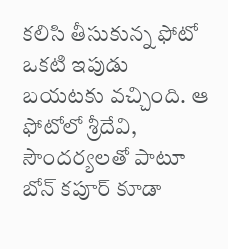కలిసి తీసుకున్న ఫోటో ఒకటి ఇపుడు బయటకు వచ్చింది. ఆ ఫోటోలో శ్రీదేవి, సౌందర్యలతో పాటూ బోన్ కపూర్ కూడా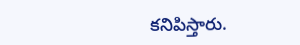కనిపిస్తారు.